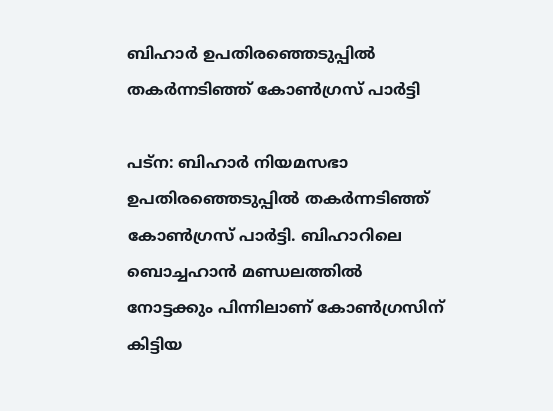ബിഹാര്‍ ഉപതിരഞ്ഞെടുപ്പില്‍ തകര്‍ന്നടിഞ്ഞ് കോണ്‍ഗ്രസ് പാര്‍ട്ടി

പട്ന: ബിഹാര്‍ നിയമസഭാ ഉപതിരഞ്ഞെടുപ്പില്‍ തകര്‍ന്നടിഞ്ഞ് കോണ്‍ഗ്രസ് പാര്‍ട്ടി. ബിഹാറിലെ ബൊച്ചഹാന്‍ മണ്ഡലത്തില്‍ നോട്ടക്കും പിന്നിലാണ് കോണ്‍ഗ്രസിന് കിട്ടിയ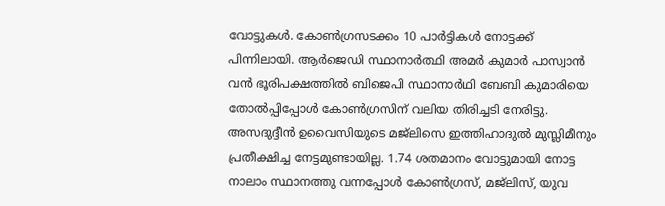വോട്ടുകള്‍. കോണ്‍ഗ്രസടക്കം 10 പാര്‍ട്ടികള്‍ നോട്ടക്ക് പിന്നിലായി. ആര്‍ജെഡി സ്ഥാനാര്‍ത്ഥി അമര്‍ കുമാര്‍ പാസ്വാന്‍ വന്‍ ഭൂരിപക്ഷത്തില്‍ ബിജെപി സ്ഥാനാര്‍ഥി ബേബി കുമാരിയെ തോല്‍പ്പിപ്പോള്‍ കോണ്‍ഗ്രസിന് വലിയ തിരിച്ചടി നേരിട്ടു. അസദുദ്ദീന്‍ ഉവൈസിയുടെ മജ്ലിസെ ഇത്തിഹാദുല്‍ മുസ്ലിമീനും പ്രതീക്ഷിച്ച നേട്ടമുണ്ടായില്ല. 1.74 ശതമാനം വോട്ടുമായി നോട്ട നാലാം സ്ഥാനത്തു വന്നപ്പോള്‍ കോണ്‍ഗ്രസ്, മജ്ലിസ്, യുവ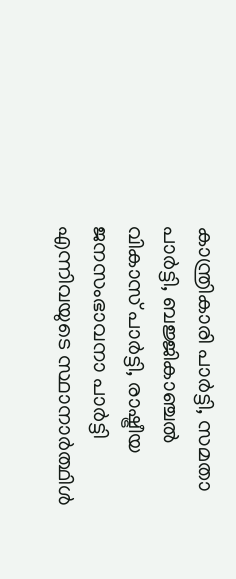കാന്ത്രികാരി പാര്‍ട്ടി, സമതാ പാര്‍ട്ടി, ബജ്ജികാഞ്ചല്‍ വികാസ് പാര്‍ട്ടി, രാഷ്ട്രീയ ജനസംഭാവനാ പാര്‍ട്ടി എന്നിവയുടെ സ്ഥാനാര്‍ത്ഥിള്‍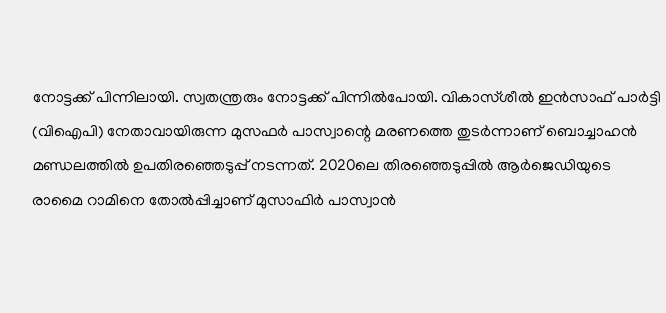നോട്ടക്ക് പിന്നിലായി. സ്വതന്ത്രരും നോട്ടക്ക് പിന്നില്‍പോയി. വികാസ്ശീല്‍ ഇന്‍സാഫ് പാര്‍ട്ടി (വിഐപി) നേതാവായിരുന്ന മുസഫര്‍ പാസ്വാന്റെ മരണത്തെ തുടര്‍ന്നാണ് ബൊച്ചാഹന്‍ മണ്ഡലത്തില്‍ ഉപതിരഞ്ഞെടുപ്പ് നടന്നത്. 2020ലെ തിരഞ്ഞെടുപ്പില്‍ ആര്‍ജെഡിയുടെ രാമൈ റാമിനെ തോല്‍പ്പിച്ചാണ് മുസാഫിര്‍ പാസ്വാന്‍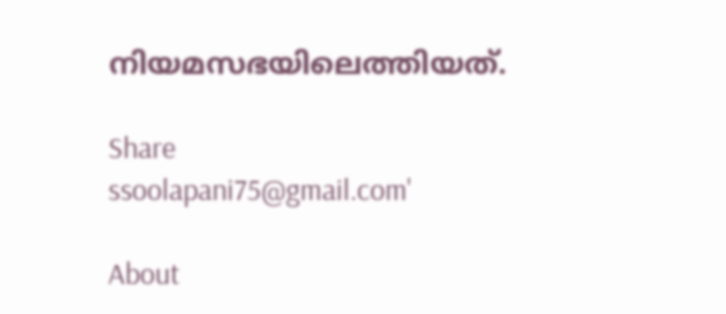നിയമസഭയിലെത്തിയത്.

Share
ssoolapani75@gmail.com'

About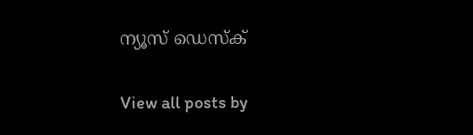ന്യൂസ് ഡെസ്ക്

View all posts by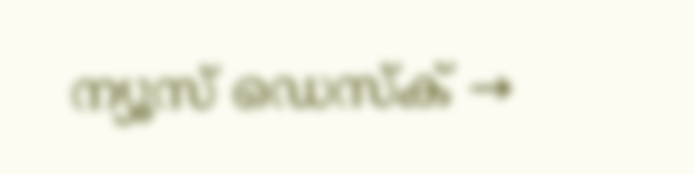ന്യൂസ് ഡെസ്ക് →